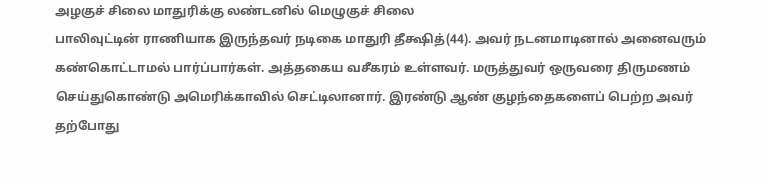அழகுச் சிலை மாதுரிக்கு லண்டனில் மெழுகுச் சிலை
பாலிவுட்டின் ராணியாக இருந்தவர் நடிகை மாதுரி தீக்ஷித்(44). அவர் நடனமாடினால் அனைவரும் கண்கொட்டாமல் பார்ப்பார்கள். அத்தகைய வசீகரம் உள்ளவர். மருத்துவர் ஒருவரை திருமணம் செய்துகொண்டு அமெரிக்காவில் செட்டிலானார். இரண்டு ஆண் குழந்தைகளைப் பெற்ற அவர் தற்போது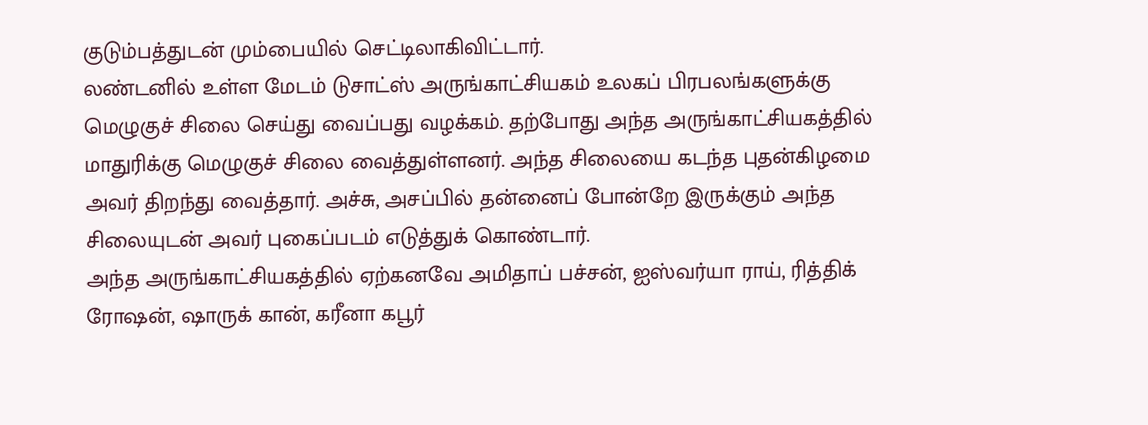குடும்பத்துடன் மும்பையில் செட்டிலாகிவிட்டார்.
லண்டனில் உள்ள மேடம் டுசாட்ஸ் அருங்காட்சியகம் உலகப் பிரபலங்களுக்கு மெழுகுச் சிலை செய்து வைப்பது வழக்கம். தற்போது அந்த அருங்காட்சியகத்தில் மாதுரிக்கு மெழுகுச் சிலை வைத்துள்ளனர். அந்த சிலையை கடந்த புதன்கிழமை அவர் திறந்து வைத்தார். அச்சு, அசப்பில் தன்னைப் போன்றே இருக்கும் அந்த சிலையுடன் அவர் புகைப்படம் எடுத்துக் கொண்டார்.
அந்த அருங்காட்சியகத்தில் ஏற்கனவே அமிதாப் பச்சன், ஐஸ்வர்யா ராய், ரித்திக் ரோஷன், ஷாருக் கான், கரீனா கபூர்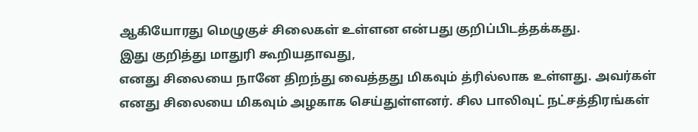ஆகியோரது மெழுகுச் சிலைகள் உள்ளன என்பது குறிப்பிடத்தக்கது.
இது குறித்து மாதுரி கூறியதாவது,
எனது சிலையை நானே திறந்து வைத்தது மிகவும் த்ரில்லாக உள்ளது. அவர்கள் எனது சிலையை மிகவும் அழகாக செய்துள்ளனர். சில பாலிவுட் நட்சத்திரங்கள்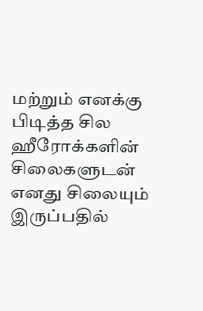மற்றும் எனக்கு பிடித்த சில ஹீரோக்களின் சிலைகளுடன் எனது சிலையும் இருப்பதில்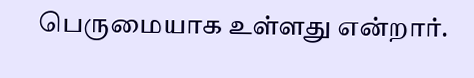பெருமையாக உள்ளது என்றார்.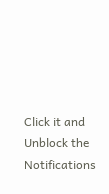Click it and Unblock the Notifications